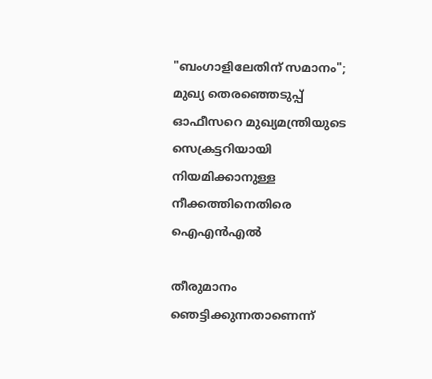"ബംഗാളിലേതിന് സമാനം"; മുഖ്യ തെരഞ്ഞെടുപ്പ് ഓഫീസറെ മുഖ്യമന്ത്രിയുടെ സെക്രട്ടറിയായി നിയമിക്കാനുള്ള നീക്കത്തിനെതിരെ ഐഎൻഎൽ

തീരുമാനം ഞെട്ടിക്കുന്നതാണെന്ന്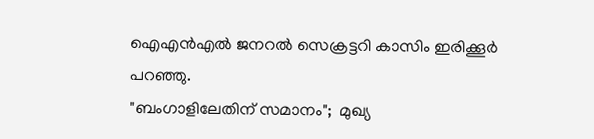ഐഎൻഎൽ ജനറൽ സെക്രട്ടറി കാസിം ഇരിക്കൂർ പറഞ്ഞു.
"ബംഗാളിലേതിന് സമാനം";  മുഖ്യ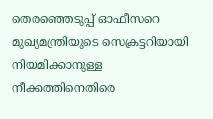തെരഞ്ഞെടുപ്പ് ഓഫീസറെ മുഖ്യമന്ത്രിയുടെ സെക്രട്ടറിയായി നിയമിക്കാനുള്ള നീക്കത്തിനെതിരെ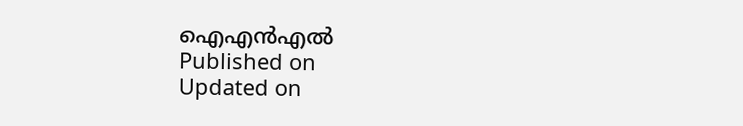ഐഎൻഎൽ
Published on
Updated on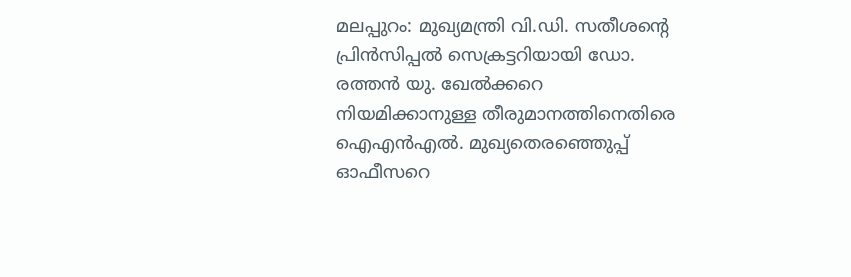മലപ്പുറം: മുഖ്യമന്ത്രി വി.ഡി. സതീശൻ്റെ പ്രിൻസിപ്പൽ സെക്രട്ടറിയായി ഡോ. രത്തൻ യു. ഖേൽക്കറെ നിയമിക്കാനുള്ള തീരുമാനത്തിനെതിരെ ഐഎൻഎൽ. മുഖ്യതെരഞ്ഞെുപ്പ് ഓഫീസറെ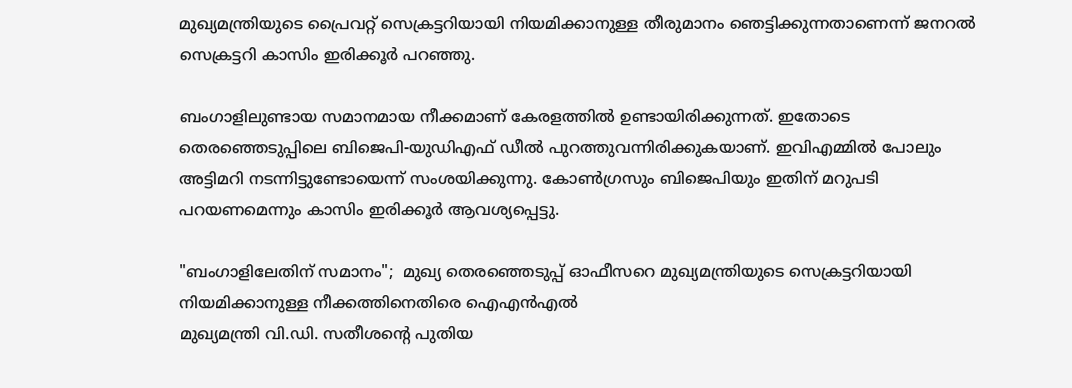മുഖ്യമന്ത്രിയുടെ പ്രൈവറ്റ് സെക്രട്ടറിയായി നിയമിക്കാനുള്ള തീരുമാനം ഞെട്ടിക്കുന്നതാണെന്ന് ജനറൽ സെക്രട്ടറി കാസിം ഇരിക്കൂർ പറഞ്ഞു.

ബംഗാളിലുണ്ടായ സമാനമായ നീക്കമാണ് കേരളത്തിൽ ഉണ്ടായിരിക്കുന്നത്. ഇതോടെ തെരഞ്ഞെടുപ്പിലെ ബിജെപി-യുഡിഎഫ് ഡീൽ പുറത്തുവന്നിരിക്കുകയാണ്. ഇവിഎമ്മിൽ പോലും അട്ടിമറി നടന്നിട്ടുണ്ടോയെന്ന് സംശയിക്കുന്നു. കോൺഗ്രസും ബിജെപിയും ഇതിന് മറുപടി പറയണമെന്നും കാസിം ഇരിക്കൂർ ആവശ്യപ്പെട്ടു.

"ബംഗാളിലേതിന് സമാനം";  മുഖ്യ തെരഞ്ഞെടുപ്പ് ഓഫീസറെ മുഖ്യമന്ത്രിയുടെ സെക്രട്ടറിയായി നിയമിക്കാനുള്ള നീക്കത്തിനെതിരെ ഐഎൻഎൽ
മുഖ്യമന്ത്രി വി.ഡി. സതീശൻ്റെ പുതിയ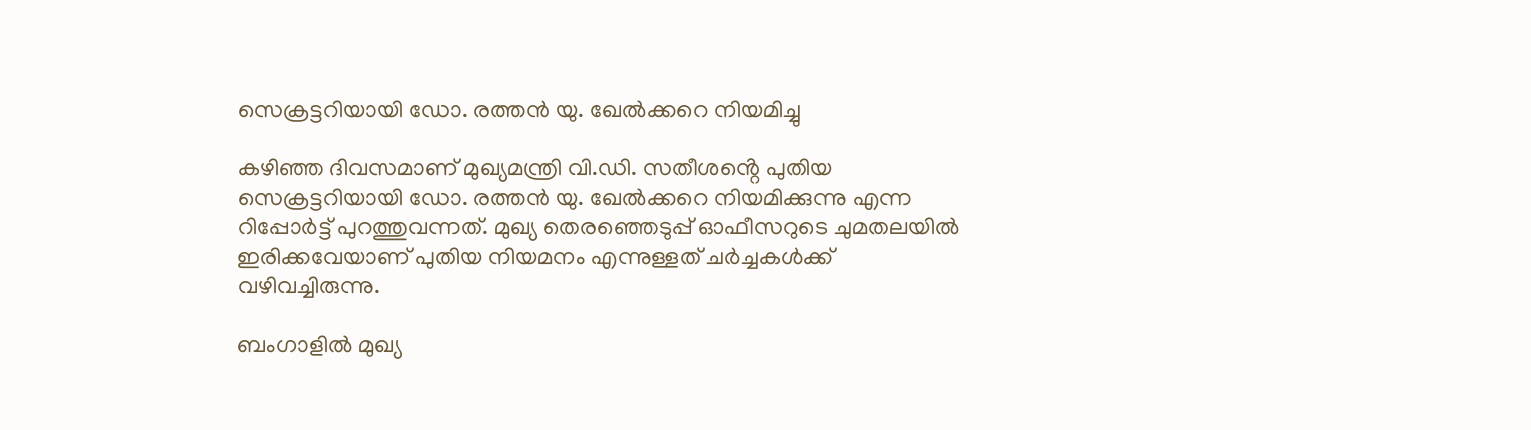സെക്രട്ടറിയായി ഡോ. രത്തൻ യു. ഖേൽക്കറെ നിയമിച്ചു

കഴിഞ്ഞ ദിവസമാണ് മുഖ്യമന്ത്രി വി.ഡി. സതീശൻ്റെ പുതിയ സെക്രട്ടറിയായി ഡോ. രത്തൻ യു. ഖേൽക്കറെ നിയമിക്കുന്നു എന്ന റിപ്പോർട്ട് പുറത്തുവന്നത്. മുഖ്യ തെരഞ്ഞെടുപ്പ് ഓഫീസറുടെ ചുമതലയിൽ ഇരിക്കവേയാണ് പുതിയ നിയമനം എന്നുള്ളത് ചർച്ചകൾക്ക് വഴിവച്ചിരുന്നു.

ബംഗാളിൽ മുഖ്യ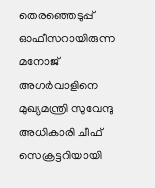തെരഞ്ഞെടുപ്പ് ഓഫീസറായിരുന്ന മനോജ് അഗർവാളിനെ മുഖ്യമന്ത്രി സുവേന്ദു അധികാരി ചീഫ് സെക്രട്ടറിയായി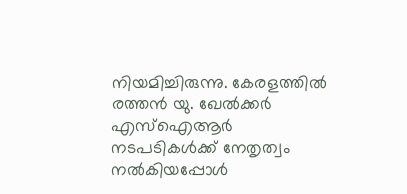നിയമിച്ചിരുന്നു. കേരളത്തിൽ രത്തൻ യു. ഖേൽക്കർ എസ്ഐആർ നടപടികൾക്ക് നേതൃത്വം നൽകിയപ്പോൾ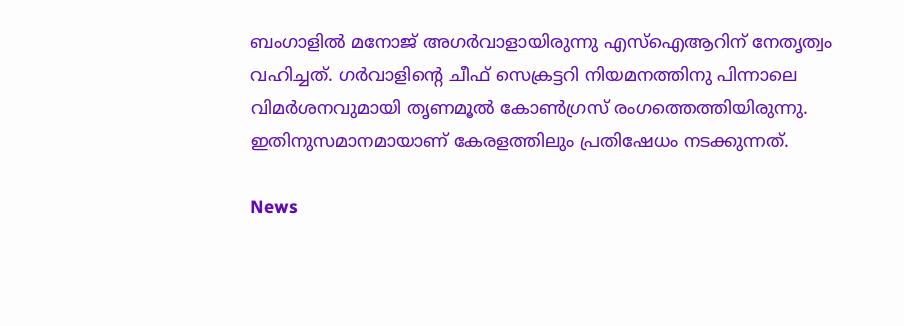ബംഗാളിൽ മനോജ് അഗർവാളായിരുന്നു എസ്ഐആറിന് നേതൃത്വം വഹിച്ചത്. ഗർവാളിന്റെ ചീഫ് സെക്രട്ടറി നിയമനത്തിനു പിന്നാലെ വിമർശനവുമായി തൃണമൂൽ കോൺഗ്രസ് രംഗത്തെത്തിയിരുന്നു. ഇതിനുസമാനമായാണ് കേരളത്തിലും പ്രതിഷേധം നടക്കുന്നത്.

News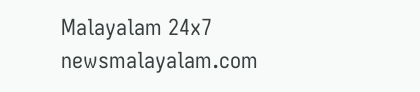Malayalam 24x7
newsmalayalam.com